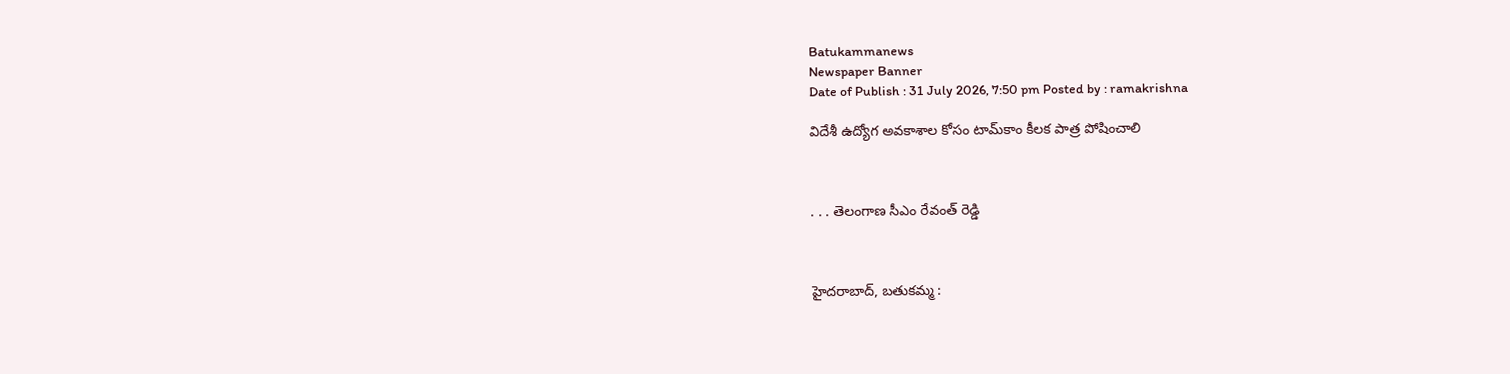Batukammanews
Newspaper Banner
Date of Publish : 31 July 2026, 7:50 pm Posted by : ramakrishna

విదేశీ ఉద్యోగ అవకాశాల కోసం టామ్‌కాం కీలక పాత్ర పోషించాలి



. . . తెలంగాణ సీఎం రేవంత్ రెడ్డి



హైదరాబాద్, బతుకమ్మ :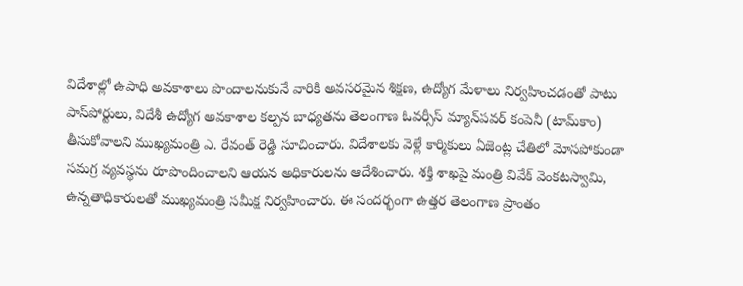విదేశాల్లో ఉపాధి అవకాశాలు పొందాలనుకునే వారికి అవసరమైన శిక్షణ, ఉద్యోగ మేళాలు నిర్వహించడంతో పాటు పాస్‌పోర్టులు, విదేశీ ఉద్యోగ అవకాశాల కల్పన బాధ్యతను తెలంగాణ ఓవర్సీస్ మ్యాన్‌పవర్ కంపెనీ (టామ్‌కాం) తీసుకోవాలని ముఖ్యమంత్రి ఎ. రేవంత్ రెడ్డి సూచించారు. విదేశాలకు వెళ్లే కార్మికులు ఏజెంట్ల చేతిలో మోసపోకుండా సమగ్ర వ్యవస్థను రూపొందించాలని ఆయన అధికారులను ఆదేశించారు. శక్తి శాఖపై మంత్రి వివేక్ వెంకటస్వామి, ఉన్నతాధికారులతో ముఖ్యమంత్రి సమీక్ష నిర్వహించారు. ఈ సందర్భంగా ఉత్తర తెలంగాణ ప్రాంతం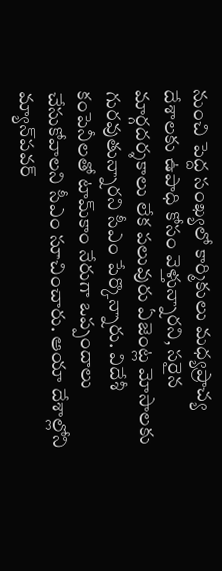నుంచి పెద్ద సంఖ్యలో కార్మికులు మధ్యప్రాచ్య దేశాలకు ఉపాధి కోసం వెళ్తున్నారని, సరైన మార్గదర్శకాలు లేక పలువురు ఏజెంట్ల మోసాలకు గురవుతున్నారని సీఎం పేర్కొన్నారు. విదేశీ కంపెనీలతో టామ్‌కాం నేరుగా ఒప్పందాలు చేసుకోవాలని సీఎం సూచించారు. ఆయా దేశాల్లోని మ్యాన్‌పవర్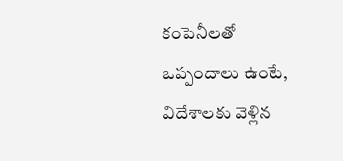కంపెనీలతో ఒప్పందాలు ఉంటే, విదేశాలకు వెళ్లిన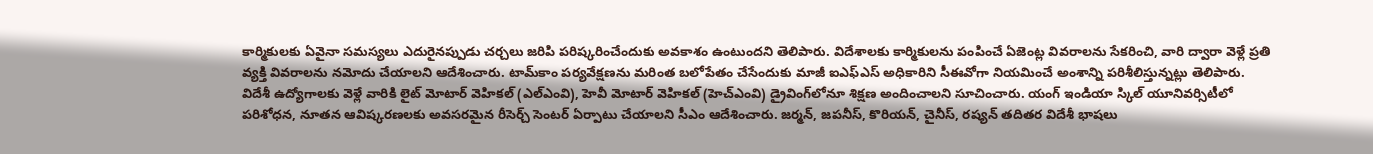కార్మికులకు ఏవైనా సమస్యలు ఎదురైనప్పుడు చర్చలు జరిపి పరిష్కరించేందుకు అవకాశం ఉంటుందని తెలిపారు. విదేశాలకు కార్మికులను పంపించే ఏజెంట్ల వివరాలను సేకరించి, వారి ద్వారా వెళ్లే ప్రతి వ్యక్తి వివరాలను నమోదు చేయాలని ఆదేశించారు. టామ్‌కాం పర్యవేక్షణను మరింత బలోపేతం చేసేందుకు మాజీ ఐఎఫ్‌ఎస్ అధికారిని సీఈవోగా నియమించే అంశాన్ని పరిశీలిస్తున్నట్లు తెలిపారు. విదేశీ ఉద్యోగాలకు వెళ్లే వారికి లైట్ మోటార్ వెహికల్ (ఎల్ఎంవి), హెవీ మోటార్ వెహికల్ (హెచ్ఎంవి) డ్రైవింగ్‌లోనూ శిక్షణ అందించాలని సూచించారు. యంగ్ ఇండియా స్కిల్ యూనివర్సిటీలో పరిశోధన, నూతన ఆవిష్కరణలకు అవసరమైన రీసెర్చ్ సెంటర్ ఏర్పాటు చేయాలని సీఎం ఆదేశించారు. జర్మన్, జపనీస్, కొరియన్, చైనీస్, రష్యన్ తదితర విదేశీ భాషలు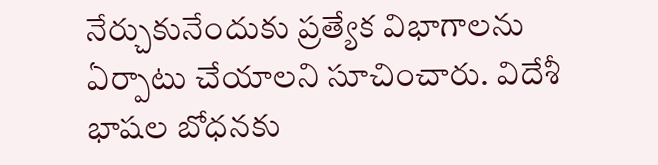నేర్చుకునేందుకు ప్రత్యేక విభాగాలను ఏర్పాటు చేయాలని సూచించారు. విదేశీ భాషల బోధనకు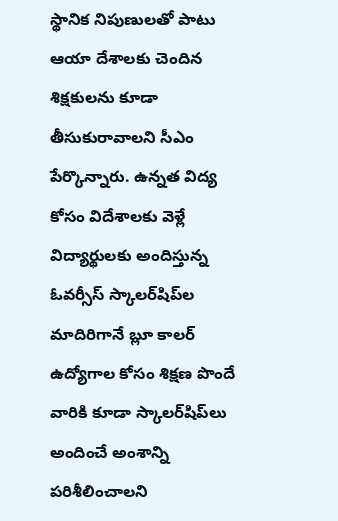స్థానిక నిపుణులతో పాటు ఆయా దేశాలకు చెందిన శిక్షకులను కూడా తీసుకురావాలని సీఎం పేర్కొన్నారు. ఉన్నత విద్య కోసం విదేశాలకు వెళ్లే విద్యార్థులకు అందిస్తున్న ఓవర్సీస్ స్కాలర్‌షిప్‌ల మాదిరిగానే బ్లూ కాలర్ ఉద్యోగాల కోసం శిక్షణ పొందే వారికి కూడా స్కాలర్‌షిప్‌లు అందించే అంశాన్ని పరిశీలించాలని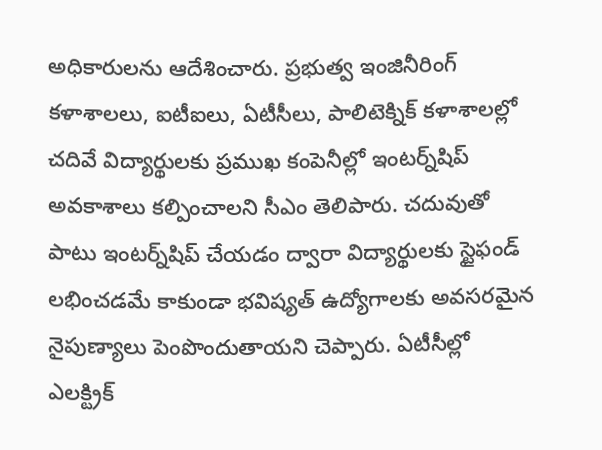అధికారులను ఆదేశించారు. ప్రభుత్వ ఇంజినీరింగ్ కళాశాలలు, ఐటీఐలు, ఏటీసీలు, పాలిటెక్నిక్ కళాశాలల్లో చదివే విద్యార్థులకు ప్రముఖ కంపెనీల్లో ఇంటర్న్‌షిప్ అవకాశాలు కల్పించాలని సీఎం తెలిపారు. చదువుతో పాటు ఇంటర్న్‌షిప్ చేయడం ద్వారా విద్యార్థులకు స్టైఫండ్ లభించడమే కాకుండా భవిష్యత్ ఉద్యోగాలకు అవసరమైన నైపుణ్యాలు పెంపొందుతాయని చెప్పారు. ఏటీసీల్లో ఎలక్ట్రిక్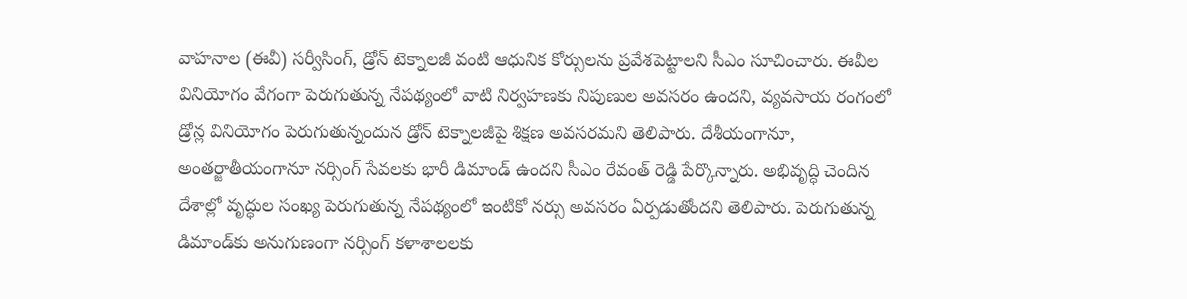వాహనాల (ఈవీ) సర్వీసింగ్, డ్రోన్ టెక్నాలజీ వంటి ఆధునిక కోర్సులను ప్రవేశపెట్టాలని సీఎం సూచించారు. ఈవీల వినియోగం వేగంగా పెరుగుతున్న నేపథ్యంలో వాటి నిర్వహణకు నిపుణుల అవసరం ఉందని, వ్యవసాయ రంగంలో డ్రోన్ల వినియోగం పెరుగుతున్నందున డ్రోన్ టెక్నాలజీపై శిక్షణ అవసరమని తెలిపారు. దేశీయంగానూ, అంతర్జాతీయంగానూ నర్సింగ్ సేవలకు భారీ డిమాండ్ ఉందని సీఎం రేవంత్ రెడ్డి పేర్కొన్నారు. అభివృద్ధి చెందిన దేశాల్లో వృద్ధుల సంఖ్య పెరుగుతున్న నేపథ్యంలో ఇంటికో నర్సు అవసరం ఏర్పడుతోందని తెలిపారు. పెరుగుతున్న డిమాండ్‌కు అనుగుణంగా నర్సింగ్ కళాశాలలకు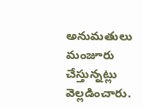అనుమతులు మంజూరు చేస్తున్నట్లు వెల్లడించారు.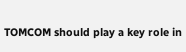TOMCOM should play a key role in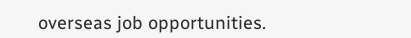overseas job opportunities.